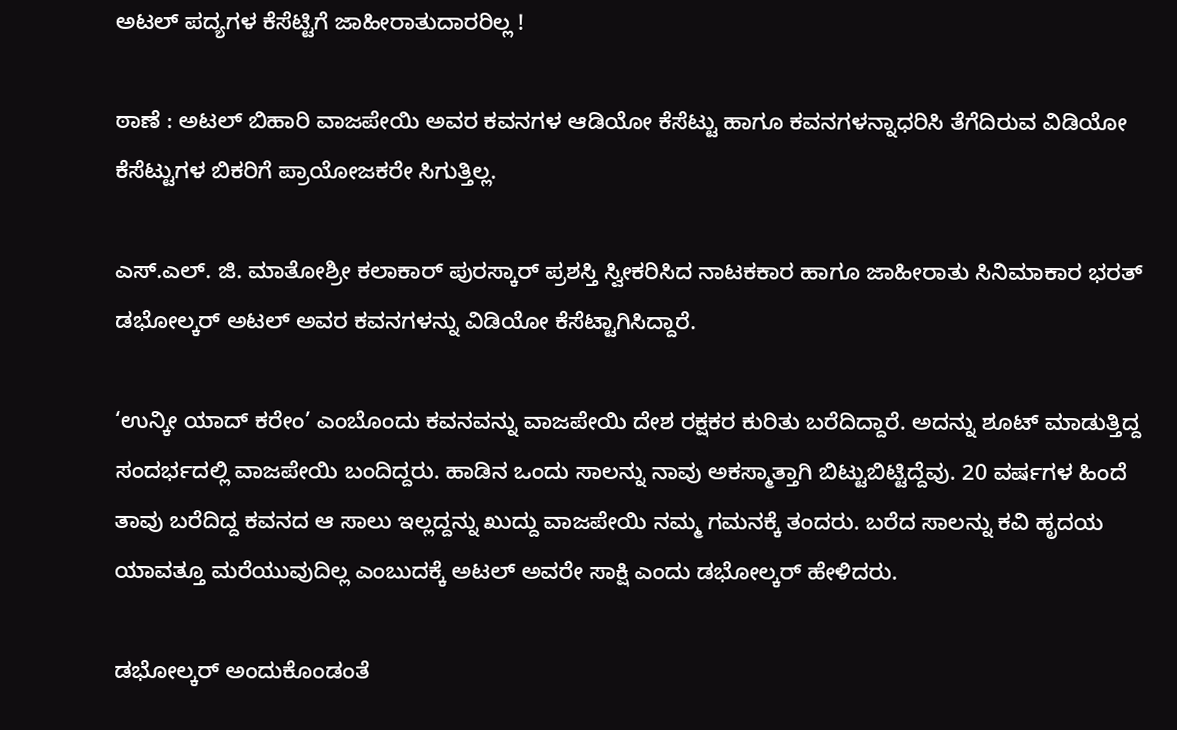ಅಟಲ್‌ ಪದ್ಯಗಳ ಕೆಸೆಟ್ಟಿಗೆ ಜಾಹೀರಾತುದಾರರಿಲ್ಲ !

ಠಾಣೆ : ಅಟಲ್‌ ಬಿಹಾರಿ ವಾಜಪೇಯಿ ಅವರ ಕವನಗಳ ಆಡಿಯೋ ಕೆಸೆಟ್ಟು ಹಾಗೂ ಕವನಗಳನ್ನಾಧರಿಸಿ ತೆಗೆದಿರುವ ವಿಡಿಯೋ ಕೆಸೆಟ್ಟುಗಳ ಬಿಕರಿಗೆ ಪ್ರಾಯೋಜಕರೇ ಸಿಗುತ್ತಿಲ್ಲ.

ಎಸ್‌.ಎಲ್‌. ಜಿ. ಮಾತೋಶ್ರೀ ಕಲಾಕಾರ್‌ ಪುರಸ್ಕಾರ್‌ ಪ್ರಶಸ್ತಿ ಸ್ವೀಕರಿಸಿದ ನಾಟಕಕಾರ ಹಾಗೂ ಜಾಹೀರಾತು ಸಿನಿಮಾಕಾರ ಭರತ್‌ ಡಭೋಲ್ಕರ್‌ ಅಟಲ್‌ ಅವರ ಕವನಗಳನ್ನು ವಿಡಿಯೋ ಕೆಸೆಟ್ಟಾಗಿಸಿದ್ದಾರೆ.

‘ಉನ್ಕೀ ಯಾದ್‌ ಕರೇಂ’ ಎಂಬೊಂದು ಕವನವನ್ನು ವಾಜಪೇಯಿ ದೇಶ ರಕ್ಷಕರ ಕುರಿತು ಬರೆದಿದ್ದಾರೆ. ಅದನ್ನು ಶೂಟ್‌ ಮಾಡುತ್ತಿದ್ದ ಸಂದರ್ಭದಲ್ಲಿ ವಾಜಪೇಯಿ ಬಂದಿದ್ದರು. ಹಾಡಿನ ಒಂದು ಸಾಲನ್ನು ನಾವು ಅಕಸ್ಮಾತ್ತಾಗಿ ಬಿಟ್ಟುಬಿಟ್ಟಿದ್ದೆವು. 20 ವರ್ಷಗಳ ಹಿಂದೆ ತಾವು ಬರೆದಿದ್ದ ಕವನದ ಆ ಸಾಲು ಇಲ್ಲದ್ದನ್ನು ಖುದ್ದು ವಾಜಪೇಯಿ ನಮ್ಮ ಗಮನಕ್ಕೆ ತಂದರು. ಬರೆದ ಸಾಲನ್ನು ಕವಿ ಹೃದಯ ಯಾವತ್ತೂ ಮರೆಯುವುದಿಲ್ಲ ಎಂಬುದಕ್ಕೆ ಅಟಲ್‌ ಅವರೇ ಸಾಕ್ಷಿ ಎಂದು ಡಭೋಲ್ಕರ್‌ ಹೇಳಿದರು.

ಡಭೋಲ್ಕರ್‌ ಅಂದುಕೊಂಡಂತೆ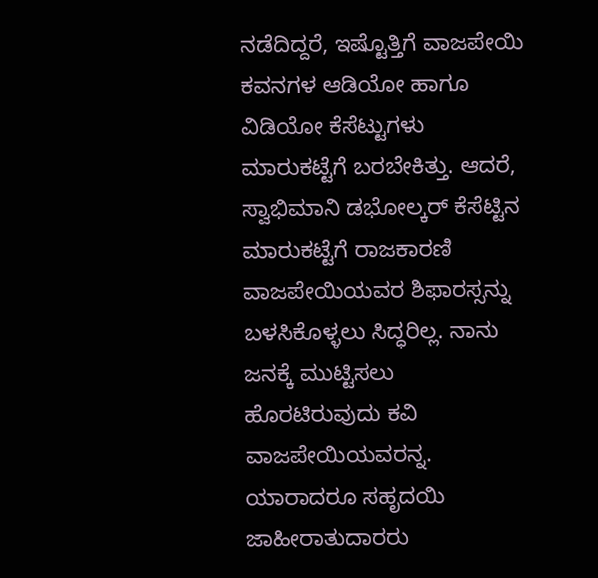ನಡೆದಿದ್ದರೆ, ಇಷ್ಟೊತ್ತಿಗೆ ವಾಜಪೇಯಿ ಕವನಗಳ ಆಡಿಯೋ ಹಾಗೂ ವಿಡಿಯೋ ಕೆಸೆಟ್ಟುಗಳು ಮಾರುಕಟ್ಟೆಗೆ ಬರಬೇಕಿತ್ತು. ಆದರೆ, ಸ್ವಾಭಿಮಾನಿ ಡಭೋಲ್ಕರ್‌ ಕೆಸೆಟ್ಟಿನ ಮಾರುಕಟ್ಟೆಗೆ ರಾಜಕಾರಣಿ ವಾಜಪೇಯಿಯವರ ಶಿಫಾರಸ್ಸನ್ನು ಬಳಸಿಕೊಳ್ಳಲು ಸಿದ್ಧರಿಲ್ಲ. ನಾನು ಜನಕ್ಕೆ ಮುಟ್ಟಿಸಲು ಹೊರಟಿರುವುದು ಕವಿ ವಾಜಪೇಯಿಯವರನ್ನ. ಯಾರಾದರೂ ಸಹೃದಯಿ ಜಾಹೀರಾತುದಾರರು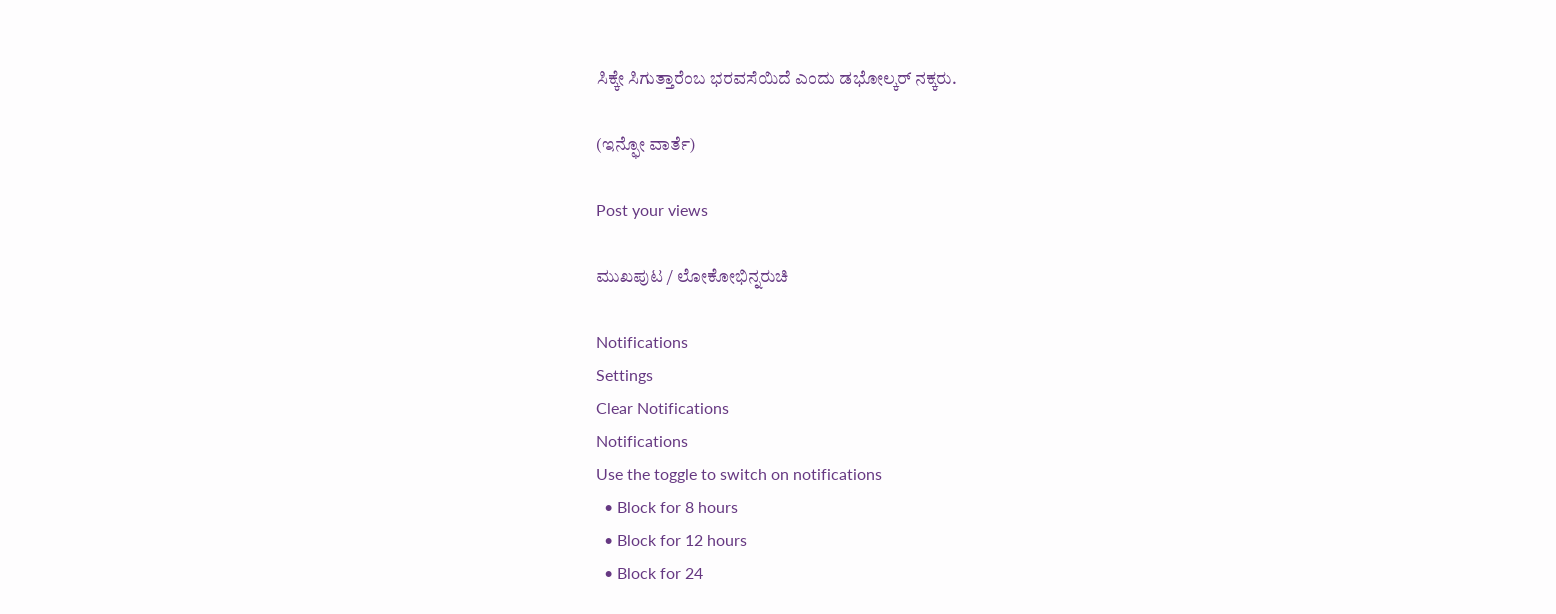ಸಿಕ್ಕೇ ಸಿಗುತ್ತಾರೆಂಬ ಭರವಸೆಯಿದೆ ಎಂದು ಡಭೋಲ್ಕರ್‌ ನಕ್ಕರು.

(ಇನ್ಫೋ ವಾರ್ತೆ)

Post your views

ಮುಖಪುಟ / ಲೋಕೋಭಿನ್ನರುಚಿ

Notifications
Settings
Clear Notifications
Notifications
Use the toggle to switch on notifications
  • Block for 8 hours
  • Block for 12 hours
  • Block for 24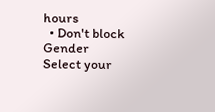hours
  • Don't block
Gender
Select your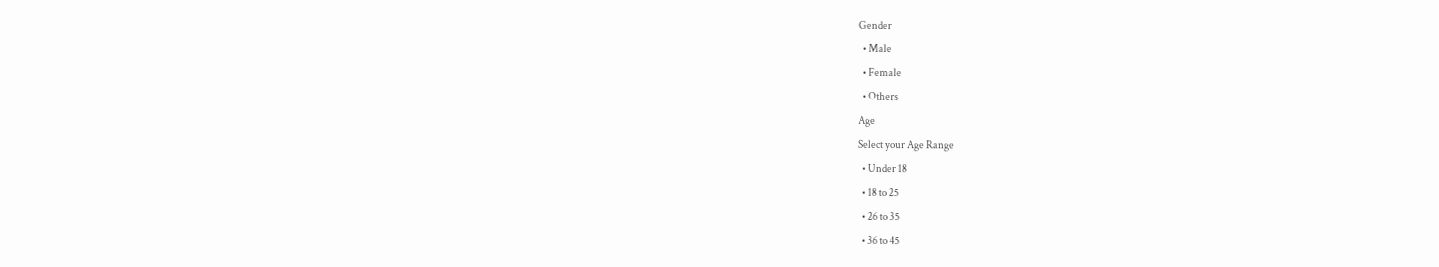Gender
  • Male
  • Female
  • Others
Age
Select your Age Range
  • Under 18
  • 18 to 25
  • 26 to 35
  • 36 to 45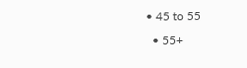• 45 to 55
  • 55+